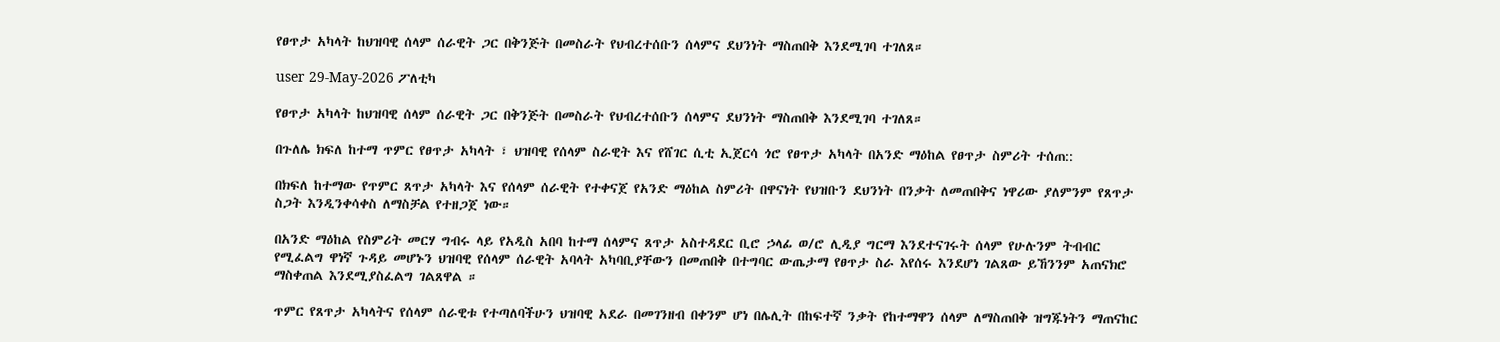የፀጥታ አካላት ከህዝባዊ ሰላም ሰራዊት ጋር በቅንጅት በመስራት የህብረተሰቡን ሰላምና ደህንነት ማስጠበቅ እንደሚገባ ተገለጸ።

user 29-May-2026 ፖለቲካ

የፀጥታ አካላት ከህዝባዊ ሰላም ሰራዊት ጋር በቅንጅት በመስራት የህብረተሰቡን ሰላምና ደህንነት ማስጠበቅ እንደሚገባ ተገለጸ።

በጉለሌ ክፍለ ከተማ ጥምር የፀጥታ አካላት ፣ ህዝባዊ የሰላም ስራዊት እና የሸገር ሲቲ ኢጀርሳ ጎሮ የፀጥታ አካላት በአንድ ማዕከል የፀጥታ ስምሪት ተሰጠ::

በክፍለ ከተማው የጥምር ጸጥታ አካላት እና የሰላም ሰራዊት የተቀናጀ የአንድ ማዕከል ስምሪት በዋናነት የህዝቡን ደህንነት በንቃት ለመጠበቅና ነዋሪው ያለምንም የጸጥታ ስጋት እንዲንቀሳቀስ ለማስቻል የተዘጋጀ ነው።

በአንድ ማዕከል የስምሪት መርሃ ግብሩ ላይ የአዲስ አበባ ከተማ ሰላምና ጸጥታ አስተዳደር ቢሮ ኃላፊ ወ/ሮ ሊዲያ ግርማ እንደተናገሩት ሰላም የሁሉንም ትብብር የሚፈልግ ዋነኛ ጉዳይ መሆኑን ህዝባዊ የሰላም ሰራዊት አባላት አካባቢያቸውን በመጠበቅ በተግባር ውጤታማ የፀጥታ ስራ እየሰሩ እንደሆነ ገልጸው ይኸንንም አጠናክሮ ማስቀጠል እንደሚያስፈልግ ገልጸዋል ።

ጥምር የጸጥታ አካላትና የሰላም ሰራዊቱ የተጣለባችሁን ህዝባዊ አደራ በመገንዘብ በቀንም ሆነ በሌሊት በከፍተኛ ንቃት የከተማዋን ሰላም ለማስጠበቅ ዝግጁነትን ማጠናከር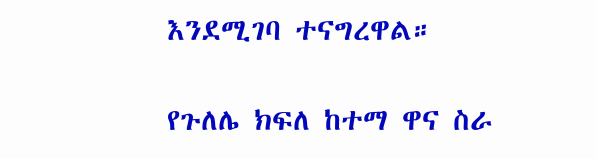እንደሚገባ ተናግረዋል።

የጉለሌ ክፍለ ከተማ ዋና ስራ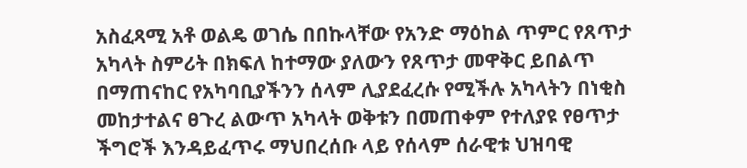አስፈጻሚ አቶ ወልዴ ወገሴ በበኩላቸው የአንድ ማዕከል ጥምር የጸጥታ አካላት ስምሪት በክፍለ ከተማው ያለውን የጸጥታ መዋቅር ይበልጥ በማጠናከር የአካባቢያችንን ሰላም ሊያደፈረሱ የሚችሉ አካላትን በነቂስ መከታተልና ፀጉረ ልውጥ አካላት ወቅቱን በመጠቀም የተለያዩ የፀጥታ ችግሮች እንዳይፈጥሩ ማህበረሰቡ ላይ የሰላም ሰራዊቱ ህዝባዊ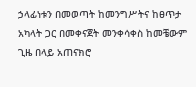ኃላፊነቱን በመወጣት ከመንግሥትና ከፀጥታ አካላት ጋር በመቀናጀት መንቀሳቀስ ከመቼውም ጊዜ በላይ አጠናክሮ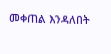መቀጠል እንዳለበት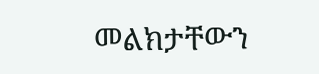መልክታቸውን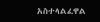አስተላልፈዋል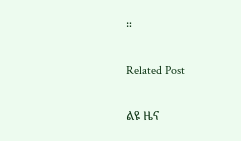።

Related Post

ልዩ ዜና